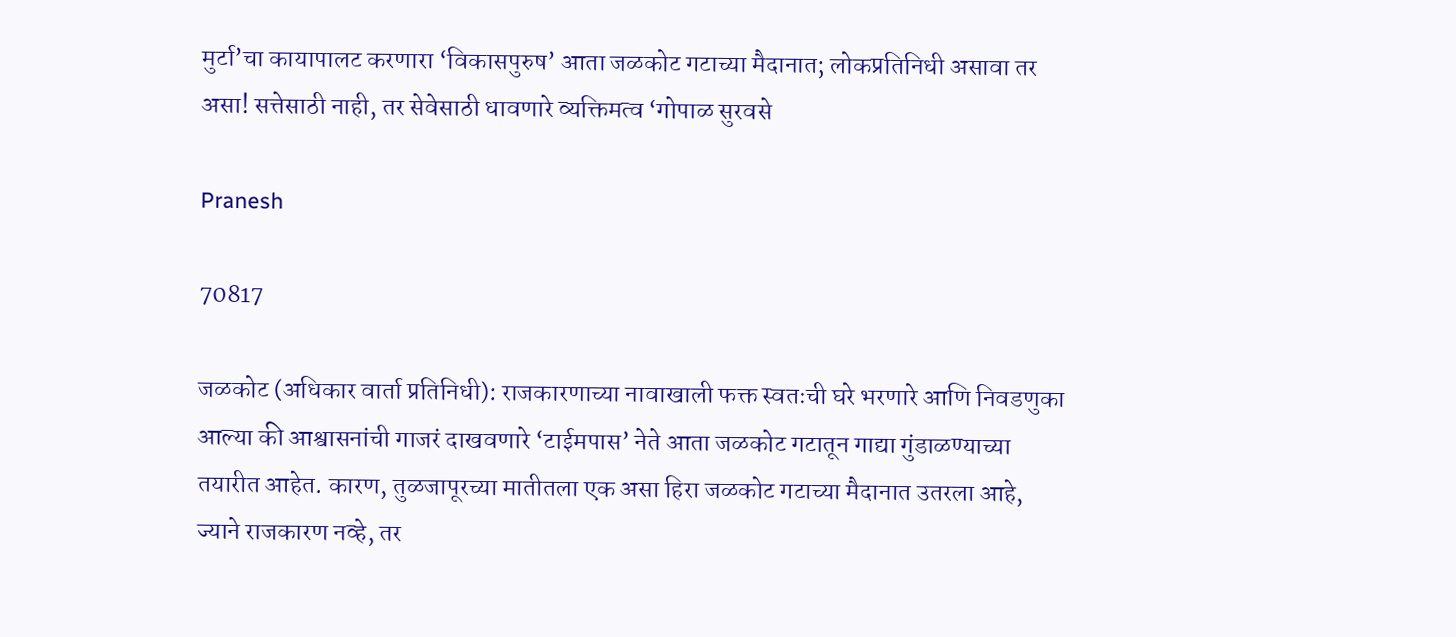मुर्टा’चा कायापालट करणारा ‘विकासपुरुष’ आता जळकोट गटाच्या मैदानात; लोकप्रतिनिधी असावा तर असा! सत्तेसाठी नाही, तर सेवेसाठी धावणारे व्यक्तिमत्व ‘गोपाळ सुरवसे

Pranesh

70817

जळकोट (अधिकार वार्ता प्रतिनिधी): राजकारणाच्या नावाखाली फक्त स्वतःची घरे भरणारे आणि निवडणुका आल्या की आश्वासनांची गाजरं दाखवणारे ‘टाईमपास’ नेते आता जळकोट गटातून गाद्या गुंडाळण्याच्या तयारीत आहेत. कारण, तुळजापूरच्या मातीतला एक असा हिरा जळकोट गटाच्या मैदानात उतरला आहे, ज्याने राजकारण नव्हे, तर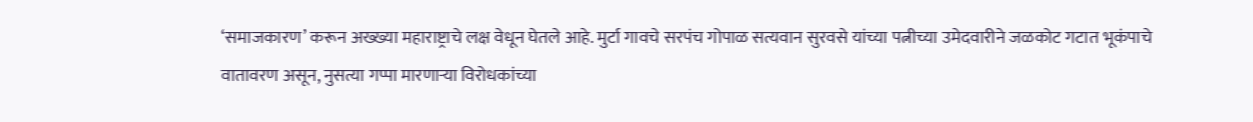‘समाजकारण’ करून अख्ख्या महाराष्ट्राचे लक्ष वेधून घेतले आहे. मुर्टा गावचे सरपंच गोपाळ सत्यवान सुरवसे यांच्या पत्नीच्या उमेदवारीने जळकोट गटात भूकंपाचे वातावरण असून, नुसत्या गप्पा मारणाऱ्या विरोधकांच्या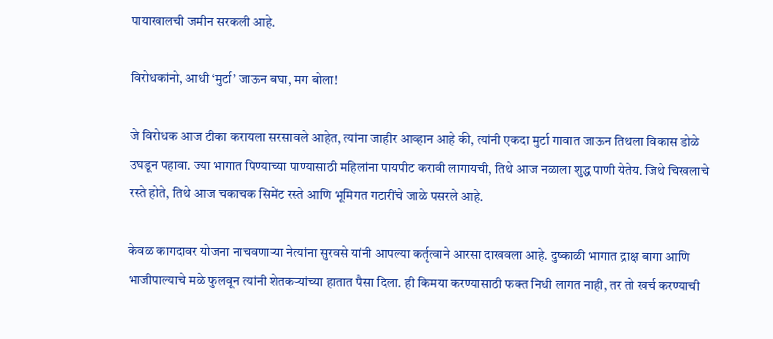पायाखालची जमीन सरकली आहे.

विरोधकांनो, आधी ‘मुर्टा’ जाऊन बघा, मग बोला!

जे विरोधक आज टीका करायला सरसावले आहेत, त्यांना जाहीर आव्हान आहे की, त्यांनी एकदा मुर्टा गावात जाऊन तिथला विकास डोळे उघडून पहावा. ज्या भागात पिण्याच्या पाण्यासाठी महिलांना पायपीट करावी लागायची, तिथे आज नळाला शुद्ध पाणी येतेय. जिथे चिखलाचे रस्ते होते, तिथे आज चकाचक सिमेंट रस्ते आणि भूमिगत गटारींचे जाळे पसरले आहे.

केवळ कागदावर योजना नाचवणाऱ्या नेत्यांना सुरवसे यांनी आपल्या कर्तृत्वाने आरसा दाखवला आहे. दुष्काळी भागात द्राक्ष बागा आणि भाजीपाल्याचे मळे फुलवून त्यांनी शेतकऱ्यांच्या हातात पैसा दिला. ही किमया करण्यासाठी फक्त निधी लागत नाही, तर तो खर्च करण्याची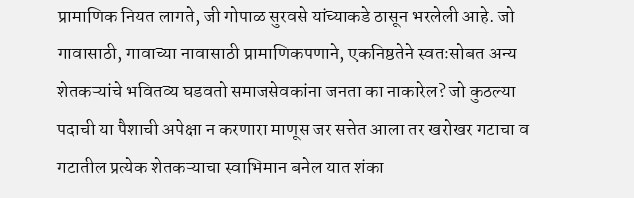प्रामाणिक नियत लागते, जी गोपाळ सुरवसे यांच्याकडे ठासून भरलेली आहे. जो गावासाठी, गावाच्या नावासाठी प्रामाणिकपणाने, एकनिष्ठतेने स्वतःसोबत अन्य शेतकऱ्यांचे भवितव्य घडवतो समाजसेवकांना जनता का नाकारेल? जो कुठल्या पदाची या पैशाची अपेक्षा न करणारा माणूस जर सत्तेत आला तर खरोखर गटाचा व गटातील प्रत्येक शेतकऱ्याचा स्वाभिमान बनेल यात शंका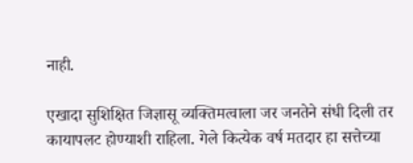नाही.

एखादा सुशिक्षित जिज्ञासू व्यक्तिमत्वाला जर जनतेने संधी दिली तर कायापलट होण्याशी राहिला. गेले कित्येक वर्ष मतदार हा सत्तेच्या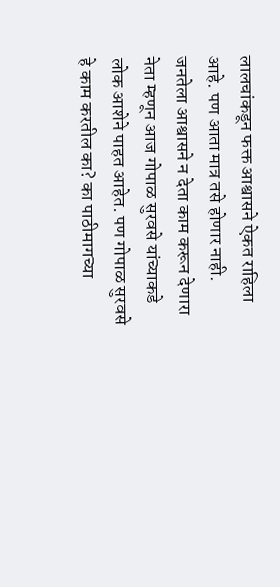लालचांकडून फक्त आश्वासने ऐकत राहिला आहे. पण आता मात्र तसे होणार नाही. जनतेला आश्वासने न देता काम करून देणारा नेता म्हणून आज गोपाळ सुरवसे यांच्याकडे लोक आशेने पाहत आहेत. पण गोपाळ सुरवसे हे काम करतील का? का पाठीमागच्या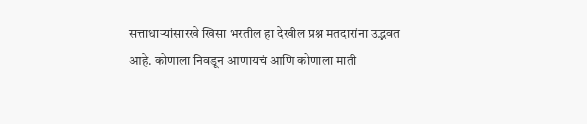सत्ताधाऱ्यांसारखे खिसा भरतील हा देखील प्रश्न मतदारांना उद्भवत आहे. कोणाला निवडून आणायचं आणि कोणाला माती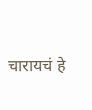चारायचं हे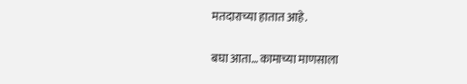मतदाराच्या हातात आहे.

बघा आता… कामाच्या माणसाला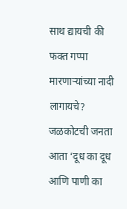साथ द्यायची की फक्त गप्पा मारणाऱ्यांच्या नादी लागायचे? जळकोटची जनता आता ‘दूध का दूध आणि पाणी का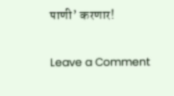पाणी’ करणार!

Leave a Comment